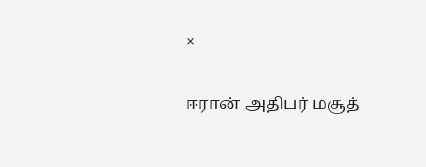×

ஈரான் அதிபர் மசூத்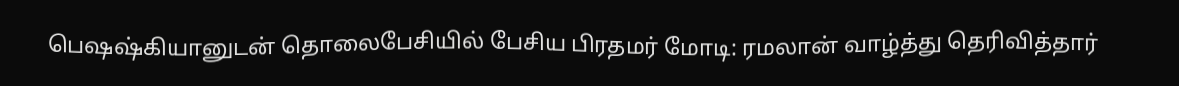பெஷஷ்கியானுடன் தொலைபேசியில் பேசிய பிரதமர் மோடி: ரமலான் வாழ்த்து தெரிவித்தார்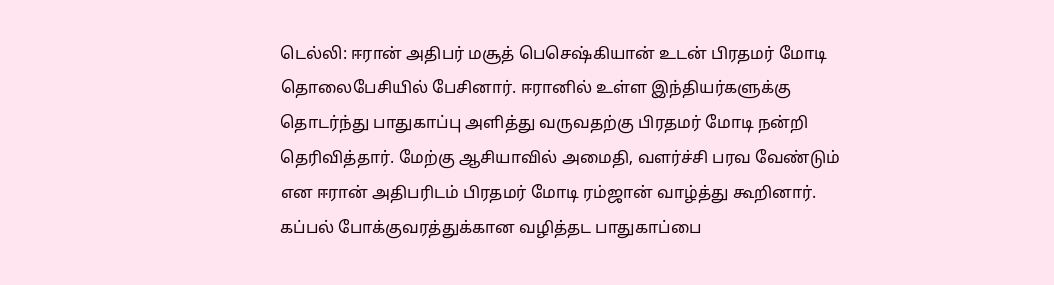டெல்லி: ஈரான் அதிபர் மசூத் பெசெஷ்கியான் உடன் பிரதமர் மோடி தொலைபேசியில் பேசினார். ஈரானில் உள்ள இந்தியர்களுக்கு தொடர்ந்து பாதுகாப்பு அளித்து வருவதற்கு பிரதமர் மோடி நன்றி தெரிவித்தார். மேற்கு ஆசியாவில் அமைதி, வளர்ச்சி பரவ வேண்டும் என ஈரான் அதிபரிடம் பிரதமர் மோடி ரம்ஜான் வாழ்த்து கூறினார். கப்பல் போக்குவரத்துக்கான வழித்தட பாதுகாப்பை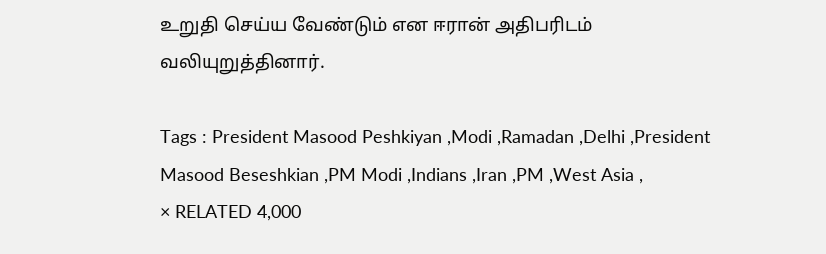உறுதி செய்ய வேண்டும் என ஈரான் அதிபரிடம் வலியுறுத்தினார்.

Tags : President Masood Peshkiyan ,Modi ,Ramadan ,Delhi ,President Masood Beseshkian ,PM Modi ,Indians ,Iran ,PM ,West Asia ,
× RELATED 4,000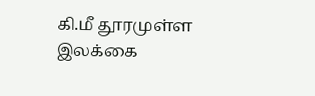கி.மீ தூரமுள்ள இலக்கை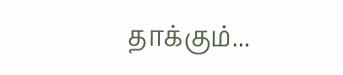தாக்கும்...